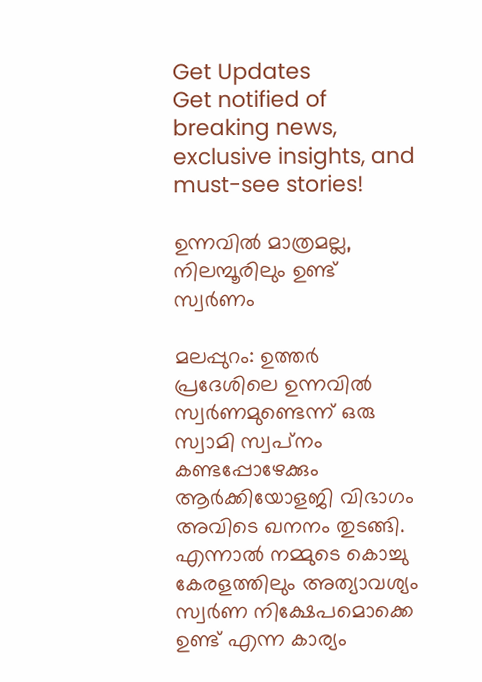Get Updates
Get notified of breaking news, exclusive insights, and must-see stories!

ഉന്നവില്‍ മാത്രമല്ല, നിലമ്പൂരിലും ഉണ്ട് സ്വര്‍ണം

മലപ്പുറം: ഉത്തര്‍ പ്രദേശിലെ ഉന്നവില്‍ സ്വര്‍ണമുണ്ടെന്ന് ഒരു സ്വാമി സ്വപ്‌നം കണ്ടപ്പോഴേക്കും ആര്‍ക്കിയോളജി വിഭാഗം അവിടെ ഖനനം തുടങ്ങി. എന്നാല്‍ നമ്മുടെ കൊച്ചു കേരളത്തിലും അത്യാവശ്യം സ്വര്‍ണ നിക്ഷേപമൊക്കെ ഉണ്ട് എന്ന കാര്യം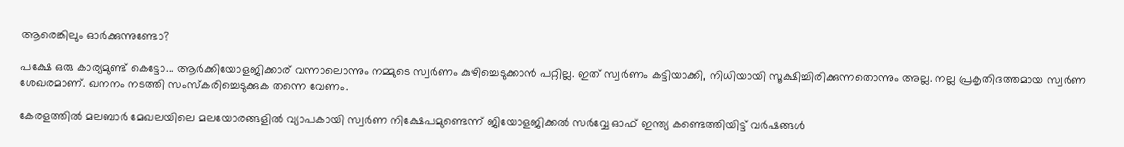ആരെങ്കിലും ഓര്‍ക്കുന്നുണ്ടോ?

പക്ഷേ ഒരു കാര്യമുണ്ട് കെട്ടോ... ആര്‍ക്കിയോളജിക്കാര് വന്നാലൊന്നും നമ്മുടെ സ്വര്‍ണം കുഴിച്ചെടുക്കാന്‍ പറ്റില്ല. ഇത് സ്വര്‍ണം കട്ടിയാക്കി, നിധിയായി സൂക്ഷിച്ചിരിക്കുന്നതൊന്നും അല്ല. നല്ല പ്രകൃതിദത്തമായ സ്വര്‍ണ ശേഖരമാണ്. ഖനനം നടത്തി സംസ്‌കരിച്ചെടുക്കുക തന്നെ വേണം.

കേരളത്തില്‍ മലബാര്‍ മേഖലയിലെ മലയോരങ്ങളില്‍ വ്യാപകായി സ്വര്‍ണ നിക്ഷേപമുണ്ടെന്ന് ജിയോളജിക്കല്‍ സര്‍വ്വേ ഓഫ് ഇന്ത്യ കണ്ടെത്തിയിട്ട് വര്‍ഷങ്ങള്‍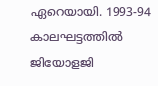ഏറെയായി. 1993-94 കാലഘട്ടത്തില്‍ ജിയോളജി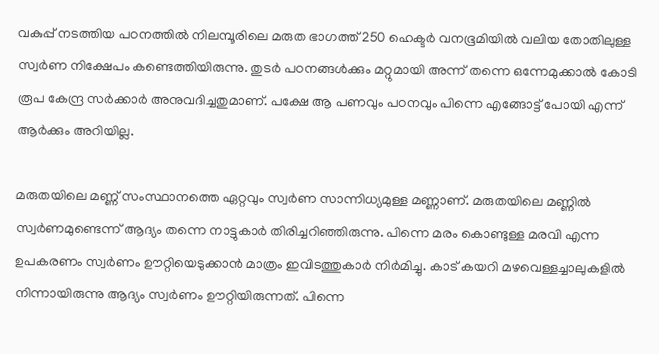വകുപ്പ് നടത്തിയ പഠനത്തില്‍ നിലമ്പൂരിലെ മരുത ഭാഗത്ത് 250 ഹെക്ടര്‍ വനഭൂമിയില്‍ വലിയ തോതിലുള്ള സ്വര്‍ണ നിക്ഷേപം കണ്ടെത്തിയിരുന്നു. തുടര്‍ പഠനങ്ങള്‍ക്കും മറ്റുമായി അന്ന് തന്നെ ഒന്നേമുക്കാല്‍ കോടി രൂപ കേന്ദ്ര സര്‍ക്കാര്‍ അനുവദിച്ചതുമാണ്. പക്ഷേ ആ പണവും പഠനവും പിന്നെ എങ്ങോട്ട് പോയി എന്ന് ആര്‍ക്കും അറിയില്ല.

മരുതയിലെ മണ്ണ് സംസ്ഥാനത്തെ ഏറ്റവും സ്വര്‍ണ സാന്നിധ്യമുള്ള മണ്ണാണ്. മരുതയിലെ മണ്ണില്‍ സ്വര്‍ണമുണ്ടെന്ന് ആദ്യം തന്നെ നാട്ടുകാര്‍ തിരിച്ചറിഞ്ഞിരുന്നു. പിന്നെ മരം കൊണ്ടുള്ള മരവി എന്ന ഉപകരണം സ്വര്‍ണം ഊറ്റിയെടുക്കാന്‍ മാത്രം ഇവിടത്തുകാര്‍ നിര്‍മിച്ചു. കാട് കയറി മഴവെള്ളച്ചാലുകളില്‍ നിന്നായിരുന്നു ആദ്യം സ്വര്‍ണം ഊറ്റിയിരുന്നത്. പിന്നെ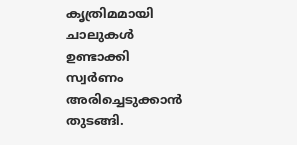കൃത്രിമമായി ചാലുകള്‍ ഉണ്ടാക്കി സ്വര്‍ണം അരിച്ചെടുക്കാന്‍ തുടങ്ങി.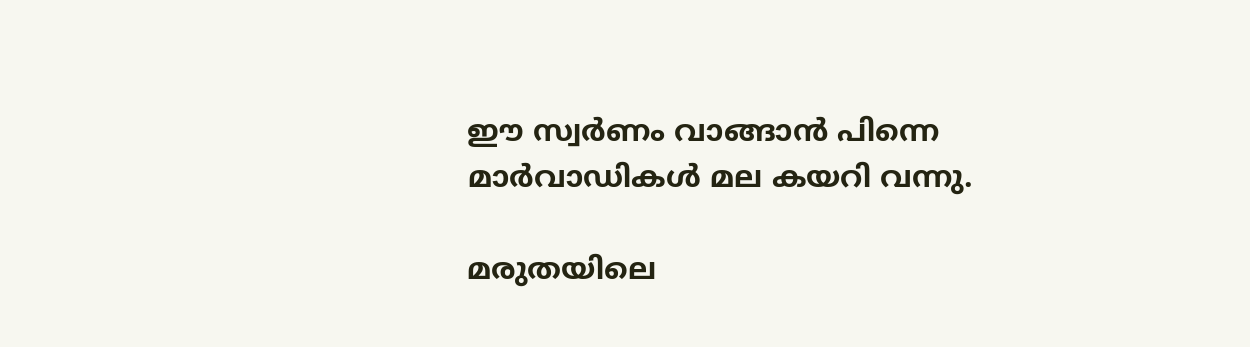ഈ സ്വര്‍ണം വാങ്ങാന്‍ പിന്നെ മാര്‍വാഡികള്‍ മല കയറി വന്നു.

മരുതയിലെ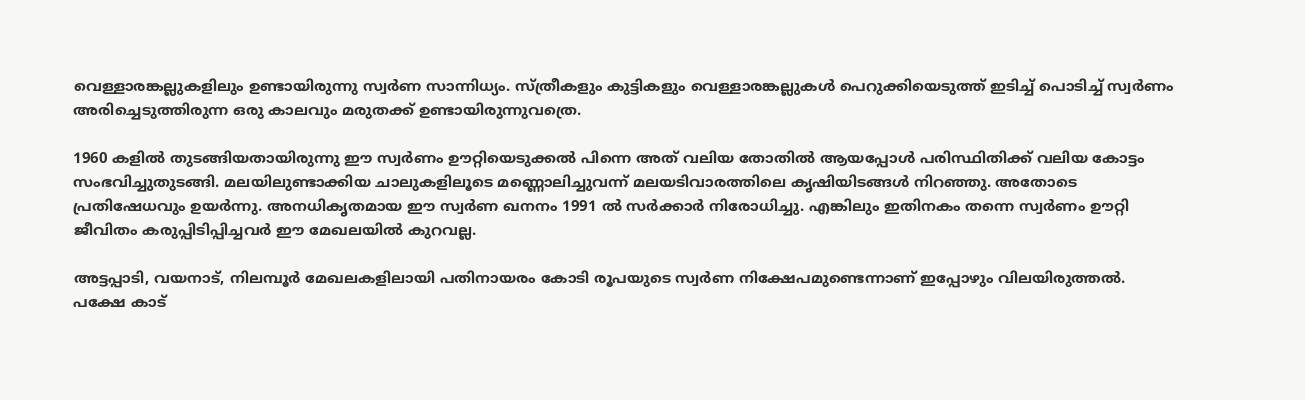വെള്ളാരങ്കല്ലുകളിലും ഉണ്ടായിരുന്നു സ്വര്‍ണ സാന്നിധ്യം. സ്ത്രീകളും കുട്ടികളും വെള്ളാരങ്കല്ലുകള്‍ പെറുക്കിയെടുത്ത് ഇടിച്ച് പൊടിച്ച് സ്വര്‍ണം അരിച്ചെടുത്തിരുന്ന ഒരു കാലവും മരുതക്ക് ഉണ്ടായിരുന്നുവത്രെ.

1960 കളില്‍ തുടങ്ങിയതായിരുന്നു ഈ സ്വര്‍ണം ഊറ്റിയെടുക്കല്‍ പിന്നെ അത് വലിയ തോതില്‍ ആയപ്പോള്‍ പരിസ്ഥിതിക്ക് വലിയ കോട്ടം സംഭവിച്ചുതുടങ്ങി. മലയിലുണ്ടാക്കിയ ചാലുകളിലൂടെ മണ്ണൊലിച്ചുവന്ന് മലയടിവാരത്തിലെ കൃഷിയിടങ്ങള്‍ നിറഞ്ഞു. അതോടെ പ്രതിഷേധവും ഉയര്‍ന്നു. അനധികൃതമായ ഈ സ്വര്‍ണ ഖനനം 1991 ല്‍ സര്‍ക്കാര്‍ നിരോധിച്ചു. എങ്കിലും ഇതിനകം തന്നെ സ്വര്‍ണം ഊറ്റി ജീവിതം കരുപ്പിടിപ്പിച്ചവര്‍ ഈ മേഖലയില്‍ കുറവല്ല.

അട്ടപ്പാടി, വയനാട്, നിലമ്പൂര്‍ മേഖലകളിലായി പതിനായരം കോടി രൂപയുടെ സ്വര്‍ണ നിക്ഷേപമുണ്ടെന്നാണ് ഇപ്പോഴും വിലയിരുത്തല്‍. പക്ഷേ കാട്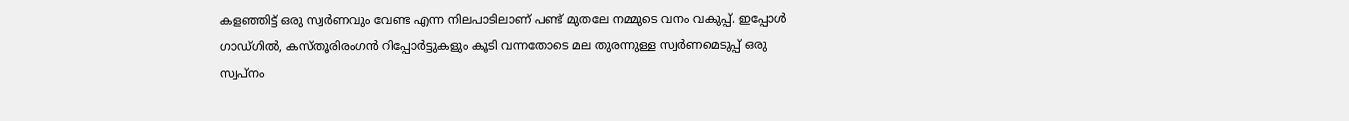കളഞ്ഞിട്ട് ഒരു സ്വര്‍ണവും വേണ്ട എന്ന നിലപാടിലാണ് പണ്ട് മുതലേ നമ്മുടെ വനം വകുപ്പ്. ഇപ്പോള്‍ ഗാഡ്ഗില്‍, കസ്തൂരിരംഗന്‍ റിപ്പോര്‍ട്ടുകളും കൂടി വന്നതോടെ മല തുരന്നുള്ള സ്വര്‍ണമെടുപ്പ് ഒരു സ്വപ്‌നം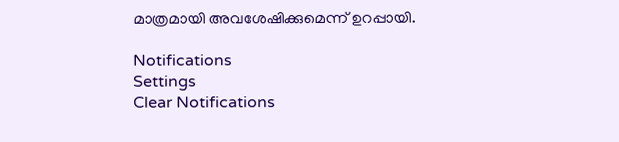മാത്രമായി അവശേഷിക്കുമെന്ന് ഉറപ്പായി.

Notifications
Settings
Clear Notifications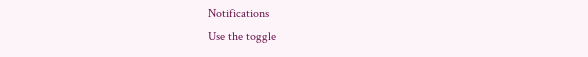Notifications
Use the toggle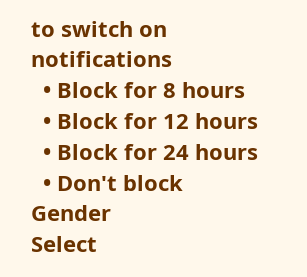to switch on notifications
  • Block for 8 hours
  • Block for 12 hours
  • Block for 24 hours
  • Don't block
Gender
Select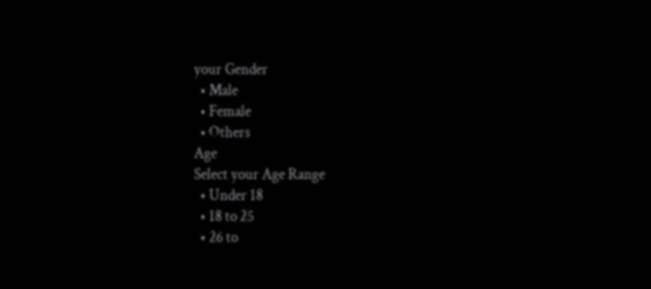your Gender
  • Male
  • Female
  • Others
Age
Select your Age Range
  • Under 18
  • 18 to 25
  • 26 to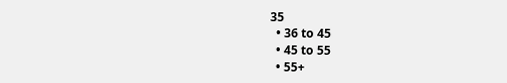35
  • 36 to 45
  • 45 to 55
  • 55+